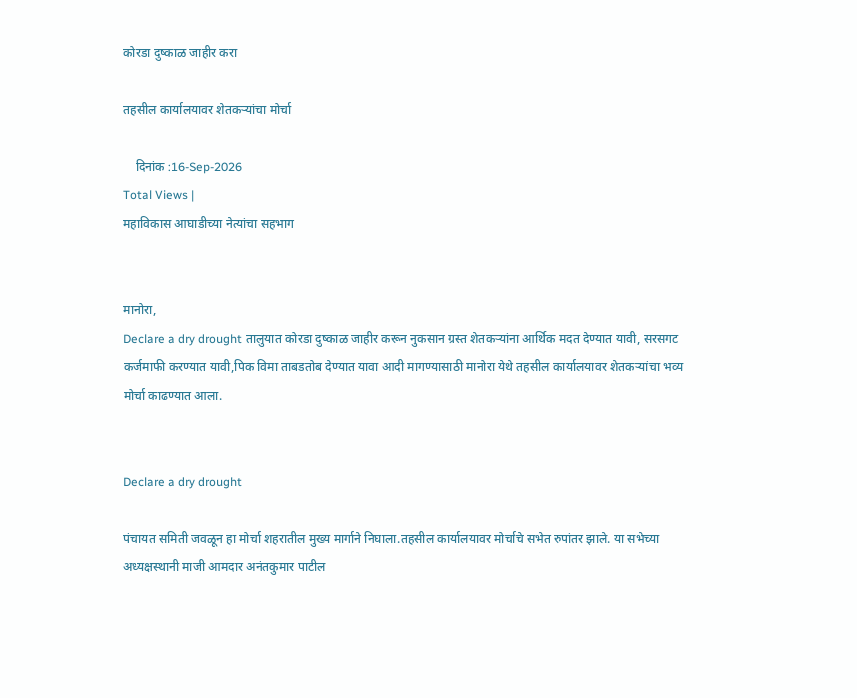कोरडा दुष्काळ जाहीर करा

तहसील कार्यालयावर शेतकर्‍यांचा मोर्चा

    दिनांक :16-Sep-2026
Total Views |
महाविकास आघाडीच्या नेत्यांचा सहभाग


मानोरा,
Declare a dry drought तालुयात कोरडा दुष्काळ जाहीर करून नुकसान ग्रस्त शेतकर्‍यांना आर्थिक मदत देण्यात यावी, सरसगट कर्जमाफी करण्यात यावी,पिक विमा ताबडतोब देण्यात यावा आदी मागण्यासाठी मानोरा येथे तहसील कार्यालयावर शेतकर्‍यांचा भव्य मोर्चा काढण्यात आला.


Declare a dry drought

पंचायत समिती जवळून हा मोर्चा शहरातील मुख्य मार्गाने निघाला.तहसील कार्यालयावर मोर्चाचे सभेत रुपांतर झाले. या सभेच्या अध्यक्षस्थानी माजी आमदार अनंतकुमार पाटील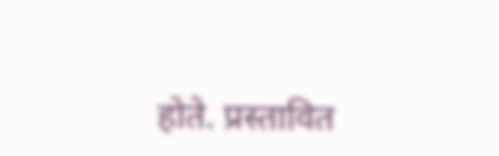होते. प्रस्तावित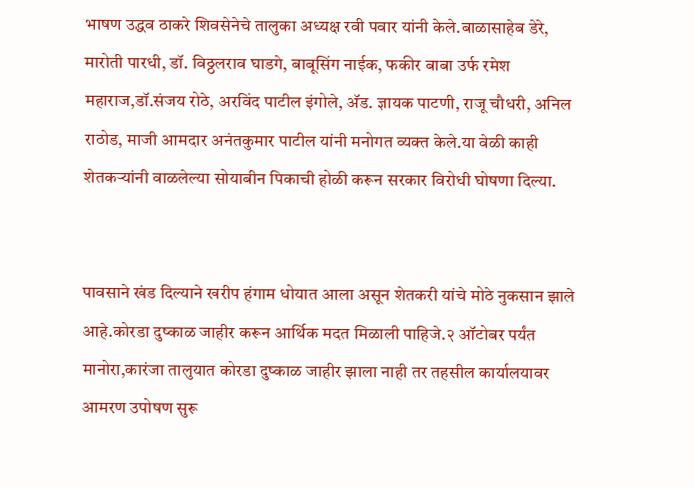भाषण उद्धव ठाकरे शिवसेनेचे तालुका अध्यक्ष रवी पवार यांनी केले.बाळासाहेब डेरे, मारोती पारधी, डॉ. विठ्ठलराव घाडगे, बाबूसिंग नाईक, फकीर बाबा उर्फ रमेश महाराज,डॉ.संजय रोठे, अरविंद पाटील इंगोले, अ‍ॅड. ज्ञायक पाटणी, राजू चौधरी, अनिल राठोड, माजी आमदार अनंतकुमार पाटील यांनी मनोगत व्यक्त केले.या वेळी काही शेतकर्‍यांनी वाळलेल्या सोयाबीन पिकाची होळी करून सरकार विरोधी घोषणा दिल्या.


पावसाने खंड दिल्याने खरीप हंगाम धोयात आला असून शेतकरी यांचे मोठे नुकसान झाले आहे.कोरडा दुष्काळ जाहीर करून आर्थिक मदत मिळाली पाहिजे.२ ऑटोबर पर्यंत मानोरा,कारंजा तालुयात कोरडा दुष्काळ जाहीर झाला नाही तर तहसील कार्यालयावर आमरण उपोषण सुरू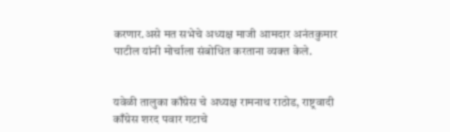करणार.असे मत सभेचे अध्यक्ष माजी आमदार अनंतकुमार पाटील यांनी मोर्चाला संबोधित करताना व्यक्त केले.


यवेळी तालुका काँग्रेस चे अध्यक्ष रामनाथ राठोड, राष्ट्रवादी काँग्रेस शरद पवार गटाचे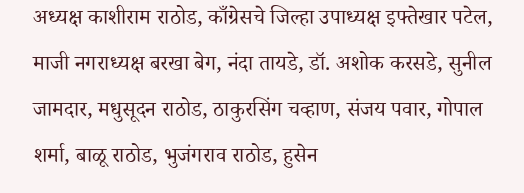अध्यक्ष काशीराम राठोड, काँग्रेसचे जिल्हा उपाध्यक्ष इफ्तेखार पटेल, माजी नगराध्यक्ष बरखा बेग, नंदा तायडे, डॉ. अशोक करसडे, सुनील जामदार, मधुसूदन राठोड, ठाकुरसिंग चव्हाण, संजय पवार, गोपाल शर्मा, बाळू राठोड, भुजंगराव राठोड, हुसेन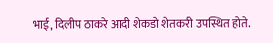भाई, दिलीप ठाकरे आदी शेकडो शेतकरी उपस्थित होते.